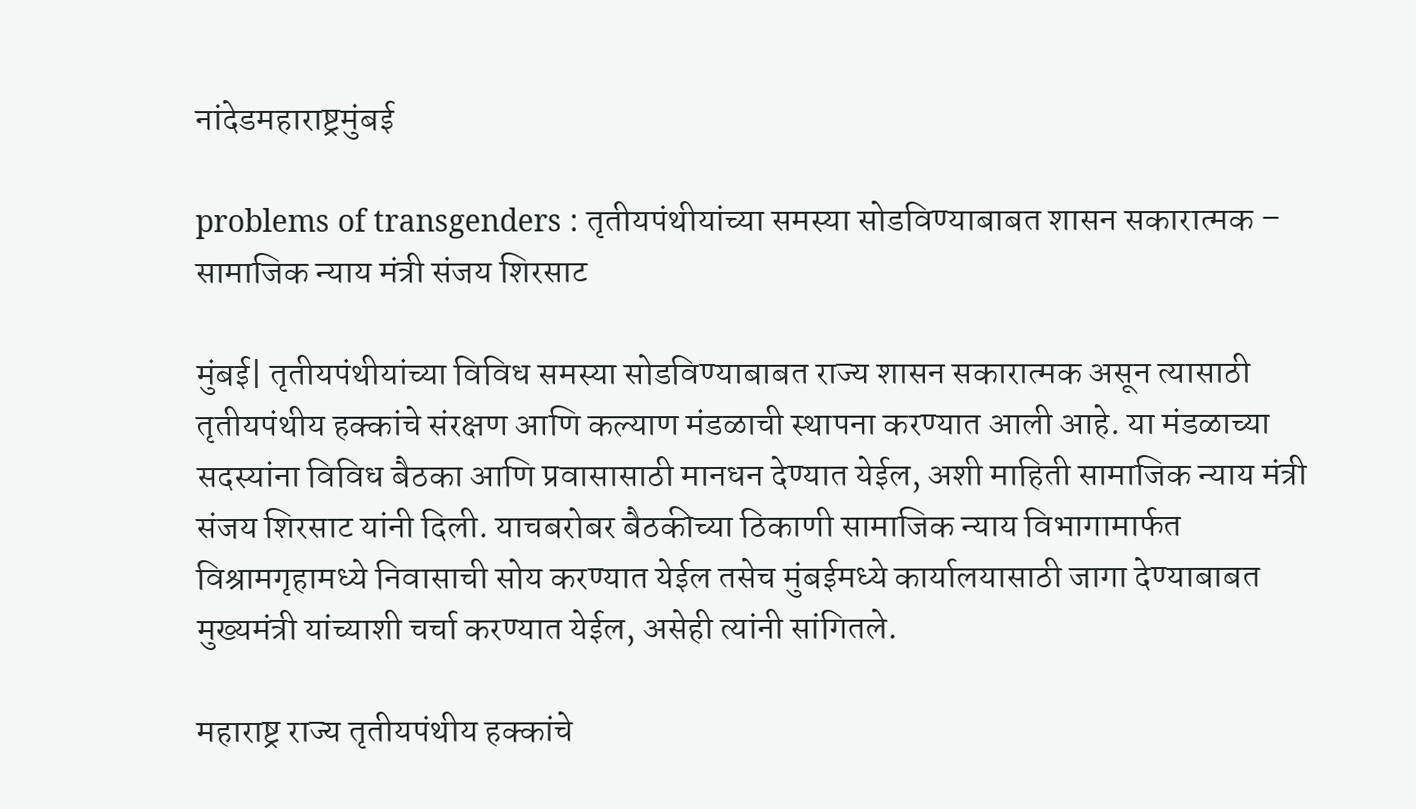नांदेडमहाराष्ट्रमुंबई

problems of transgenders : तृतीयपंथीयांच्या समस्या सोडविण्याबाबत शासन सकारात्मक – सामाजिक न्याय मंत्री संजय शिरसाट

मुंबई| तृतीयपंथीयांच्या विविध समस्या सोडविण्याबाबत राज्य शासन सकारात्मक असून त्यासाठी तृतीयपंथीय हक्कांचे संरक्षण आणि कल्याण मंडळाची स्थापना करण्यात आली आहे. या मंडळाच्या सदस्यांना विविध बैठका आणि प्रवासासाठी मानधन देण्यात येईल, अशी माहिती सामाजिक न्याय मंत्री संजय शिरसाट यांनी दिली. याचबरोबर बैठकीच्या ठिकाणी सामाजिक न्याय विभागामार्फत विश्रामगृहामध्ये निवासाची सोय करण्यात येईल तसेच मुंबईमध्ये कार्यालयासाठी जागा देण्याबाबत मुख्यमंत्री यांच्याशी चर्चा करण्यात येईल, असेही त्यांनी सांगितले.

महाराष्ट्र राज्य तृतीयपंथीय हक्कांचे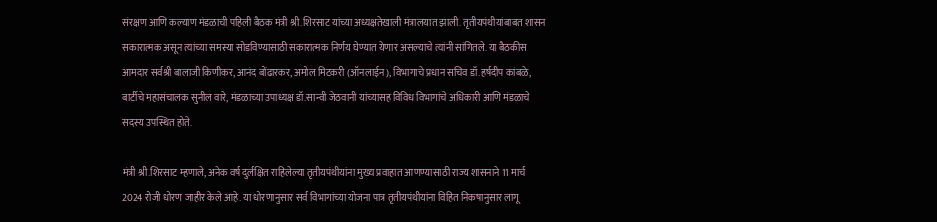संरक्षण आणि कल्याण मंडळाची पहिली बैठक मंत्री श्री.शिरसाट यांच्या अध्यक्षतेखाली मंत्रालयात झाली. तृतीयपंथीयांबाबत शासन सकारात्मक असून त्यांच्या समस्या सोडविण्यासाठी सकारात्मक निर्णय घेण्यात येणार असल्याचे त्यांनी सांगितले. या बैठकीस आमदार सर्वश्री बालाजी किणीकर, आनंद बोंढारकर, अमोल मिटकरी (ऑनलाईन), विभागाचे प्रधान सचिव डॉ.हर्षदीप कांबळे, बार्टीचे महासंचालक सुनील वारे, मंडळाच्या उपाध्यक्ष डॉ.सान्वी जेठवानी यांच्यासह विविध विभागांचे अधिकारी आणि मंडळाचे सदस्य उपस्थित होते.

मंत्री श्री.शिरसाट म्हणाले, अनेक वर्ष दुर्लक्षित राहिलेल्या तृतीयपंथीयांना मुख्य प्रवाहात आणण्यासाठी राज्य शासनाने 11 मार्च 2024 रोजी धोरण जाहीर केले आहे. या धोरणानुसार सर्व विभागांच्या योजना पात्र तृतीयपंथीयांना विहित निकषानुसार लागू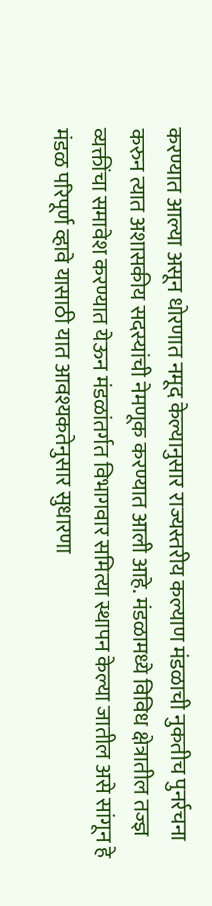करण्यात आल्या असून धोरणात नमूद केल्यानुसार राज्यस्तरीय कल्याण मंडळाची नुकतीच पुनर्रचना करुन त्यात अशासकीय सदस्यांची नेमणूक करण्यात आली आहे. मंडळामध्ये विविध क्षेत्रातील तज्ज्ञ व्यक्तींचा समावेश करण्यात येऊन मंडळांतर्गत विभागवार समित्या स्थापन केल्या जातील असे सांगून हे मंडळ परिपूर्ण व्हावे यासाठी यात आवश्यकतेनुसार सुधारणा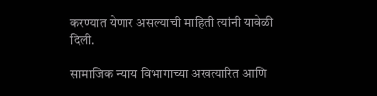करण्यात येणार असल्याची माहिती त्यांनी यावेळी दिली.

सामाजिक न्याय विभागाच्या अखत्यारित आणि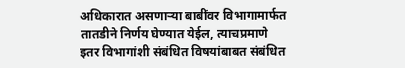अधिकारात असणाऱ्या बाबींवर विभागामार्फत तातडीने निर्णय घेण्यात येईल, त्याचप्रमाणे इतर विभागांशी संबंधित विषयांबाबत संबंधित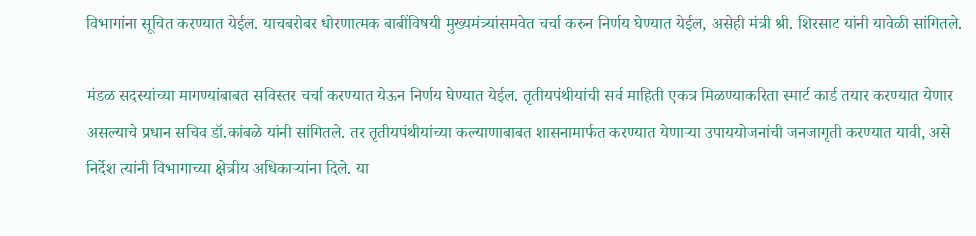विभागांना सूचित करण्यात येईल. याचबरोबर धोरणात्मक बाबींविषयी मुख्यमंत्र्यांसमवेत चर्चा करुन निर्णय घेण्यात येईल, असेही मंत्री श्री. शिरसाट यांनी यावेळी सांगितले.

मंडळ सदस्यांच्या मागण्यांबाबत सविस्तर चर्चा करण्यात येऊन निर्णय घेण्यात येईल. तृतीयपंथीयांची सर्व माहिती एकत्र मिळण्याकरिता स्मार्ट कार्ड तयार करण्यात येणार असल्याचे प्रधान सचिव डॉ.कांबळे यांनी सांगितले. तर तृतीयपंथीयांच्या कल्याणाबाबत शासनामार्फत करण्यात येणाऱ्या उपाययोजनांची जनजागृती करण्यात यावी, असे निर्देश त्यांनी विभागाच्या क्षेत्रीय अधिकाऱ्यांना दिले. या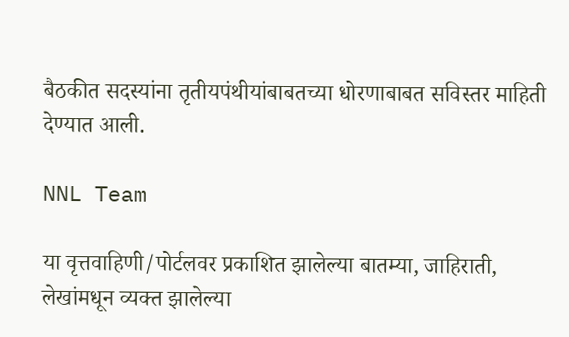बैठकीत सदस्यांना तृतीयपंथीयांबाबतच्या धोरणाबाबत सविस्तर माहिती देण्यात आली.

NNL Team

या वृत्तवाहिणी/पोर्टलवर प्रकाशित झालेल्या बातम्या, जाहिराती, लेखांमधून व्यक्त झालेल्या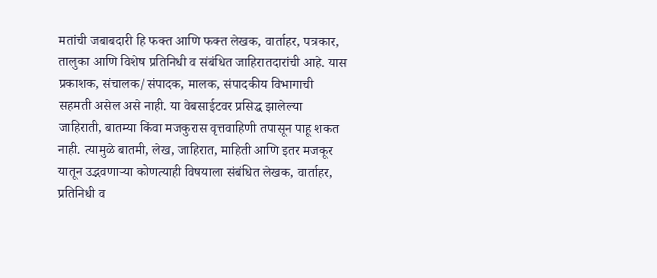मतांची जबाबदारी हि फक्त आणि फक्त लेखक, वार्ताहर, पत्रकार, तालुका आणि विशेष प्रतिनिधी व संबंधित जाहिरातदारांची आहे. यास प्रकाशक, संचालक/संपादक, मालक, संपादकीय विभागाची सहमती असेल असे नाही. या वेबसाईटवर प्रसिद्ध झालेल्या जाहिराती, बातम्या किंवा मजकुरास वृत्तवाहिणी तपासून पाहू शकत नाही. त्यामुळे बातमी, लेख, जाहिरात, माहिती आणि इतर मजकूर यातून उद्भवणाऱ्या कोणत्याही विषयाला संबंधित लेखक, वार्ताहर, प्रतिनिधी व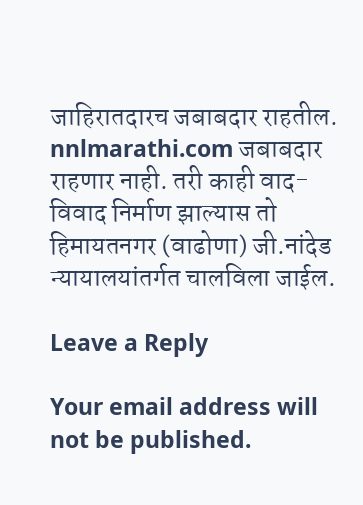जाहिरातदारच जबाबदार राहतील. nnlmarathi.com जबाबदार राहणार नाही. तरी काही वाद-विवाद निर्माण झाल्यास तो हिमायतनगर (वाढोणा) जी.नांदेड न्यायालयांतर्गत चालविला जाईल.

Leave a Reply

Your email address will not be published.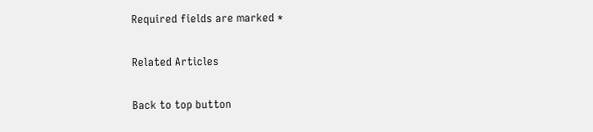Required fields are marked *

Related Articles

Back to top button